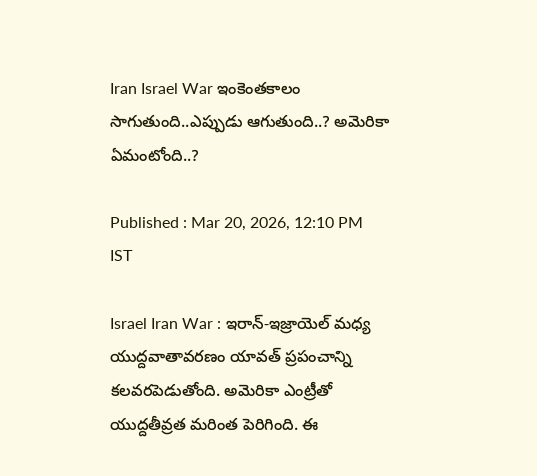Iran Israel War ఇంకెంతకాలం సాగుతుంది..ఎప్పుడు ఆగుతుంది..? అమెరికా ఏమంటోంది..?

Published : Mar 20, 2026, 12:10 PM IST

Israel Iran War : ఇరాన్-ఇజ్రాయెల్ మధ్య యుద్దవాతావరణం యావత్ ప్రపంచాన్ని కలవరపెడుతోంది. అమెరికా ఎంట్రీతో యుద్దతీవ్రత మరింత పెరిగింది. ఈ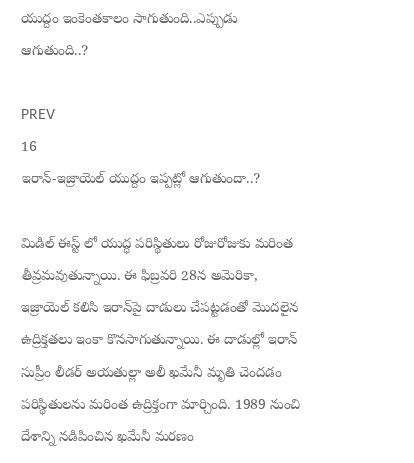యుద్దం ఇంకెంతకాలం సాగుతుంది..ఎప్పుడు ఆగుతుంది..?

PREV
16
ఇరాన్-ఇజ్రాయెల్ యుద్దం ఇప్పట్లో ఆగుతుందా..?

మిడిల్ ఈస్ట్ లో యుద్ధ పరిస్థితులు రోజురోజుకు మరింత తీవ్రమవుతున్నాయి. ఈ ఫిబ్రవరి 28న అమెరికా, ఇజ్రాయెల్ కలిసి ఇరాన్‌పై దాడులు చేపట్టడంతో మొదలైన ఉద్రిక్తతలు ఇంకా కొనసాగుతున్నాయి. ఈ దాడుల్లో ఇరాన్ సుప్రీం లీడర్ అయతుల్లా అలీ ఖమేనీ మృతి చెందడం పరిస్థితులను మరింత ఉద్రిక్తంగా మార్చింది. 1989 నుంచి దేశాన్ని నడిపించిన ఖమేనీ మరణం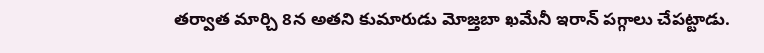తర్వాత మార్చి 8న అతని కుమారుడు మోజ్తబా ఖమేనీ ఇరాన్ పగ్గాలు చేపట్టాడు.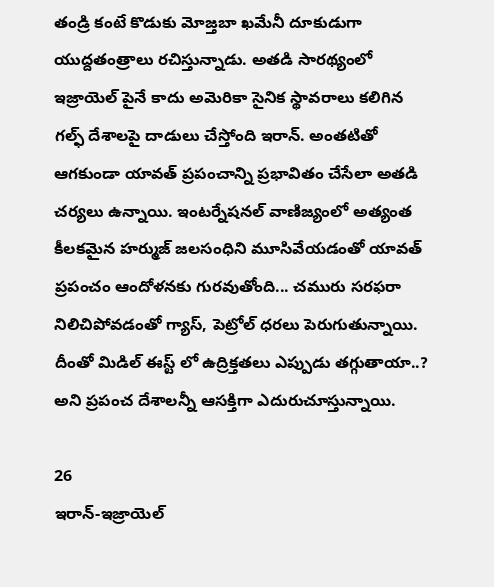తండ్రి కంటే కొడుకు మోజ్తబా ఖమేనీ దూకుడుగా యుద్దతంత్రాలు రచిస్తున్నాడు. అతడి సారథ్యంలో ఇజ్రాయెల్ పైనే కాదు అమెరికా సైనిక స్థావరాలు కలిగిన గల్ఫ్ దేశాలపై దాడులు చేస్తోంది ఇరాన్. అంతటితో ఆగకుండా యావత్ ప్రపంచాన్ని ప్రభావితం చేసేలా అతడి చర్యలు ఉన్నాయి. ఇంటర్నేషనల్ వాణిజ్యంలో అత్యంత కీలకమైన హర్ముజ్ జలసంధిని మూసివేయడంతో యావత్ ప్రపంచం ఆందోళనకు గురవుతోంది... చమురు సరఫరా నిలిచిపోవడంతో గ్యాస్, పెట్రోల్ ధరలు పెరుగుతున్నాయి. దీంతో మిడిల్ ఈస్ట్ లో ఉద్రిక్తతలు ఎప్పుడు తగ్గుతాయా..? అని ప్రపంచ దేశాలన్నీ ఆసక్తిగా ఎదురుచూస్తున్నాయి.

26
ఇరాన్-ఇజ్రాయెల్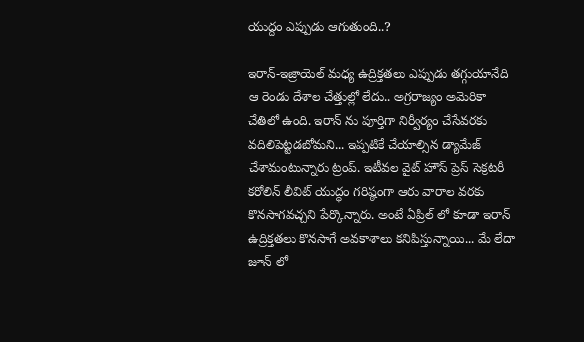యుద్దం ఎప్పుడు ఆగుతుంది..?

ఇరాన్-ఇజ్రాయెల్ మధ్య ఉద్రిక్తతలు ఎప్పుడు తగ్గుయానేది ఆ రెండు దేశాల చేత్తుల్లో లేదు.. అగ్రరాజ్యం అమెరికా చేతిలో ఉంది. ఇరాన్ ను పూర్తిగా నిర్వీర్యం చేసేవరకు వదిలిపెట్టడబోమని... ఇప్పటికే చేయాల్సిన డ్యామేజ్ చేశామంటున్నారు ట్రంప్. ఇటీవల వైట్ హౌస్ ప్రెస్ సెక్రటరీ కరోలిన్ లీవిట్ యుద్ధం గరిష్ఠంగా ఆరు వారాల వరకు కొనసాగవచ్చని పేర్కొన్నారు. అంటే ఏప్రిల్ లో కూడా ఇరాన్ ఉద్రిక్తతలు కొనసాగే అవకాశాలు కనిపిస్తున్నాయి... మే లేదా జూన్ లో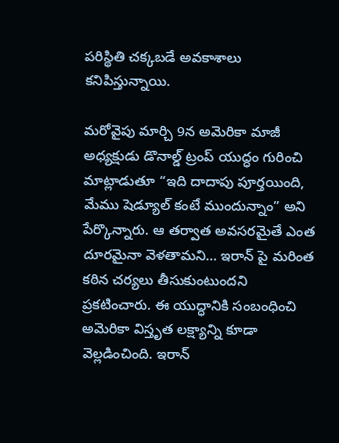పరిస్థితి చక్కబడే అవకాశాలు కనిపిస్తున్నాయి.

మరోవైపు మార్చి 9న అమెరికా మాజీ అధ్యక్షుడు డొనాల్డ్ ట్రంప్ యుద్ధం గురించి మాట్లాడుతూ “ఇది దాదాపు పూర్తయింది, మేము షెడ్యూల్ కంటే ముందున్నాం” అని పేర్కొన్నారు. ఆ తర్వాత అవసరమైతే ఎంత దూరమైనా వెళతామని… ఇరాన్ పై మరింత కఠిన చర్యలు తీసుకుంటుందని ప్రకటించారు. ఈ యుద్ధానికి సంబంధించి అమెరికా విస్తృత లక్ష్యాన్ని కూడా వెల్లడించింది. ఇరాన్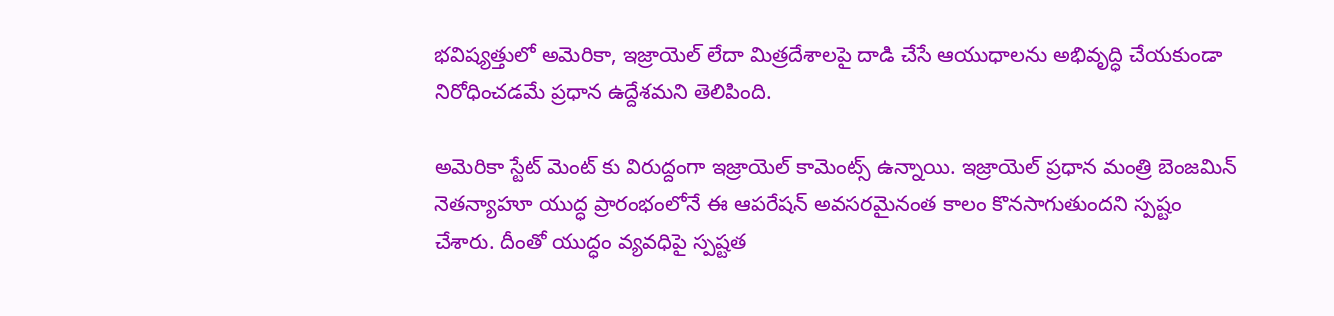భవిష్యత్తులో అమెరికా, ఇజ్రాయెల్ లేదా మిత్రదేశాలపై దాడి చేసే ఆయుధాలను అభివృద్ధి చేయకుండా నిరోధించడమే ప్రధాన ఉద్దేశమని తెలిపింది.

అమెరికా స్టేట్ మెంట్ కు విరుద్దంగా ఇజ్రాయెల్ కామెంట్స్ ఉన్నాయి. ఇజ్రాయెల్ ప్రధాన మంత్రి బెంజమిన్ నెతన్యాహూ యుద్ధ ప్రారంభంలోనే ఈ ఆపరేషన్ అవసరమైనంత కాలం కొనసాగుతుందని స్పష్టం చేశారు. దీంతో యుద్ధం వ్యవధిపై స్పష్టత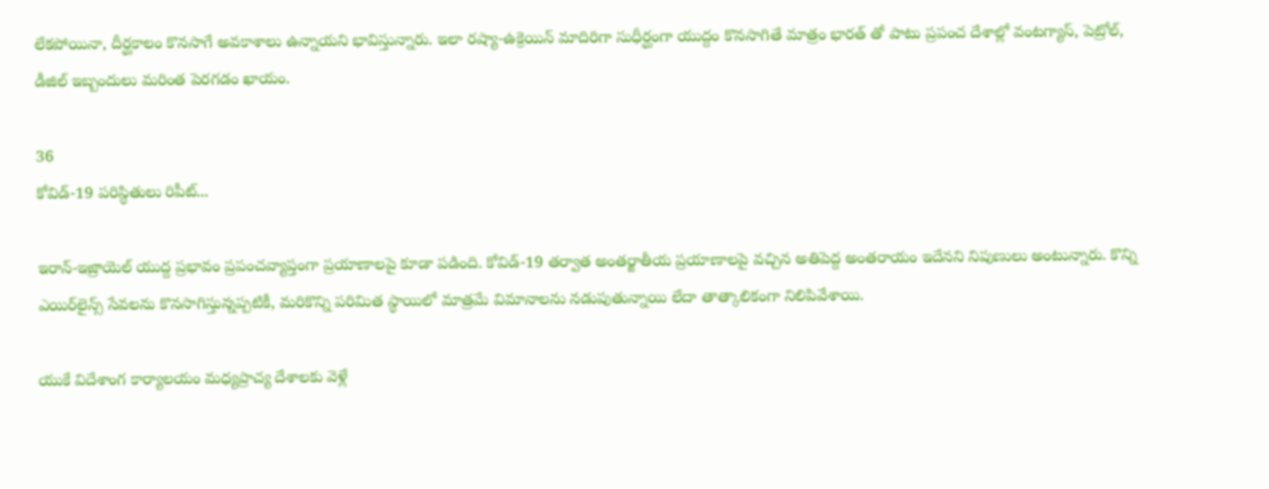లేకపోయినా, దీర్ఘకాలం కొనసాగే అవకాశాలు ఉన్నాయని భావిస్తున్నారు. ఇలా రష్యా-ఉక్రెయిన్ మాదిరిగా సుధీర్ఘంగా యుద్దం కొనసాగితే మాత్రం భారత్ తో పాటు ప్రపంచ దేశాల్లో వంటగ్యాస్, పెట్రోల్, డీజిల్ ఇబ్బందులు మరింత పెరగడం ఖాయం.

36
కోవిడ్-19 పరిస్థితులు రిపీట్...

ఇరాన్-ఇజ్రాయెల్ యుద్ద ప్రభావం ప్రపంచవ్యాప్తంగా ప్రయాణాలపై కూడా పడింది. కోవిడ్-19 తర్వాత అంతర్జాతీయ ప్రయాణాలపై వచ్చిన అతిపెద్ద అంతరాయం ఇదేనని నిపుణులు అంటున్నారు. కొన్ని ఎయిర్‌లైన్స్ సేవలను కొనసాగిస్తున్నప్పటికీ, మరికొన్ని పరిమిత స్థాయిలో మాత్రమే విమానాలను నడుపుతున్నాయి లేదా తాత్కాలికంగా నిలిపివేశాయి.

యుకే విదేశాంగ కార్యాలయం మధ్యప్రాచ్య దేశాలకు వెళ్లే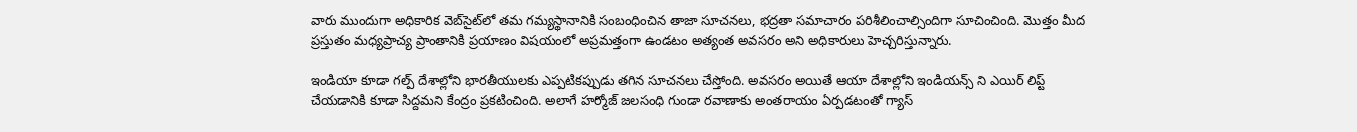వారు ముందుగా అధికారిక వెబ్‌సైట్‌లో తమ గమ్యస్థానానికి సంబంధించిన తాజా సూచనలు, భద్రతా సమాచారం పరిశీలించాల్సిందిగా సూచించింది. మొత్తం మీద ప్రస్తుతం మధ్యప్రాచ్య ప్రాంతానికి ప్రయాణం విషయంలో అప్రమత్తంగా ఉండటం అత్యంత అవసరం అని అధికారులు హెచ్చరిస్తున్నారు.

ఇండియా కూడా గల్ప్ దేశాల్లోని భారతీయులకు ఎప్పటికప్పుడు తగిన సూచనలు చేస్తోంది. అవసరం అయితే ఆయా దేశాల్లోని ఇండియన్స్ ని ఎయిర్ లిప్ట్ చేయడానికి కూడా సిద్దమని కేంద్రం ప్రకటించింది. అలాగే హర్మోజ్ జలసంధి గుండా రవాణాకు అంతరాయం ఏర్పడటంతో గ్యాస్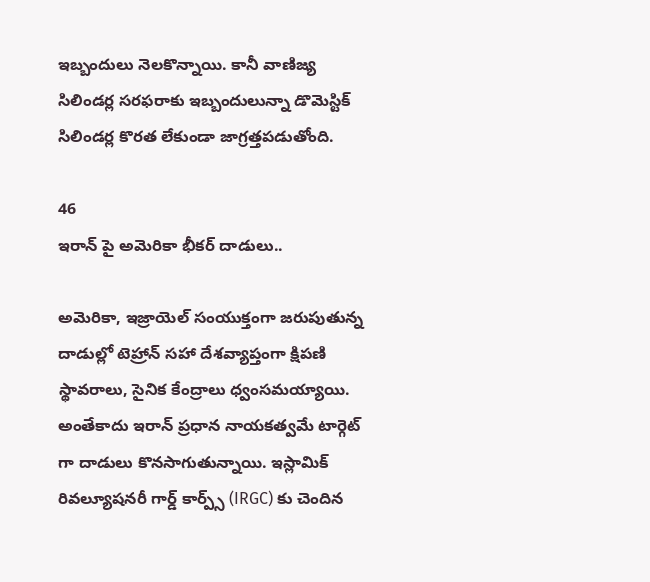ఇబ్బందులు నెలకొన్నాయి. కానీ వాణిజ్య సిలిండర్ల సరఫరాకు ఇబ్బందులున్నా డొమెస్టిక్ సిలిండర్ల కొరత లేకుండా జాగ్రత్తపడుతోంది.

46
ఇరాన్ పై అమెరికా భీకర్ దాడులు..

అమెరికా, ఇజ్రాయెల్ సంయుక్తంగా జరుపుతున్న దాడుల్లో టెహ్రాన్ సహా దేశవ్యాప్తంగా క్షిపణి స్థావరాలు, సైనిక కేంద్రాలు ధ్వంసమయ్యాయి. అంతేకాదు ఇరాన్ ప్రధాన నాయకత్వమే టార్గెట్ గా దాడులు కొనసాగుతున్నాయి. ఇస్లామిక్ రివల్యూషనరీ గార్డ్ కార్ప్స్ (IRGC) కు చెందిన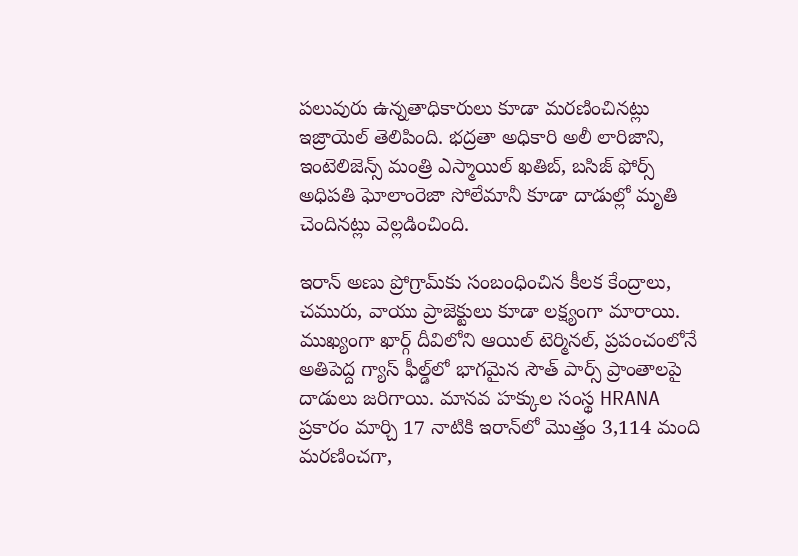పలువురు ఉన్నతాధికారులు కూడా మరణించినట్లు ఇజ్రాయెల్ తెలిపింది. భద్రతా అధికారి అలీ లారిజాని, ఇంటెలిజెన్స్ మంత్రి ఎస్మాయిల్ ఖతిబ్, బసిజ్ ఫోర్స్ అధిపతి ఘోలాంరెజా సోలేమానీ కూడా దాడుల్లో మృతి చెందినట్లు వెల్లడించింది.

ఇరాన్ అణు ప్రోగ్రామ్‌కు సంబంధించిన కీలక కేంద్రాలు, చమురు, వాయు ప్రాజెక్టులు కూడా లక్ష్యంగా మారాయి. ముఖ్యంగా ఖార్గ్ దీవిలోని ఆయిల్ టెర్మినల్, ప్రపంచంలోనే అతిపెద్ద గ్యాస్ ఫీల్డ్‌లో భాగమైన సౌత్ పార్స్ ప్రాంతాలపై దాడులు జరిగాయి. మానవ హక్కుల సంస్థ HRANA ప్రకారం మార్చి 17 నాటికి ఇరాన్‌లో మొత్తం 3,114 మంది మరణించగా,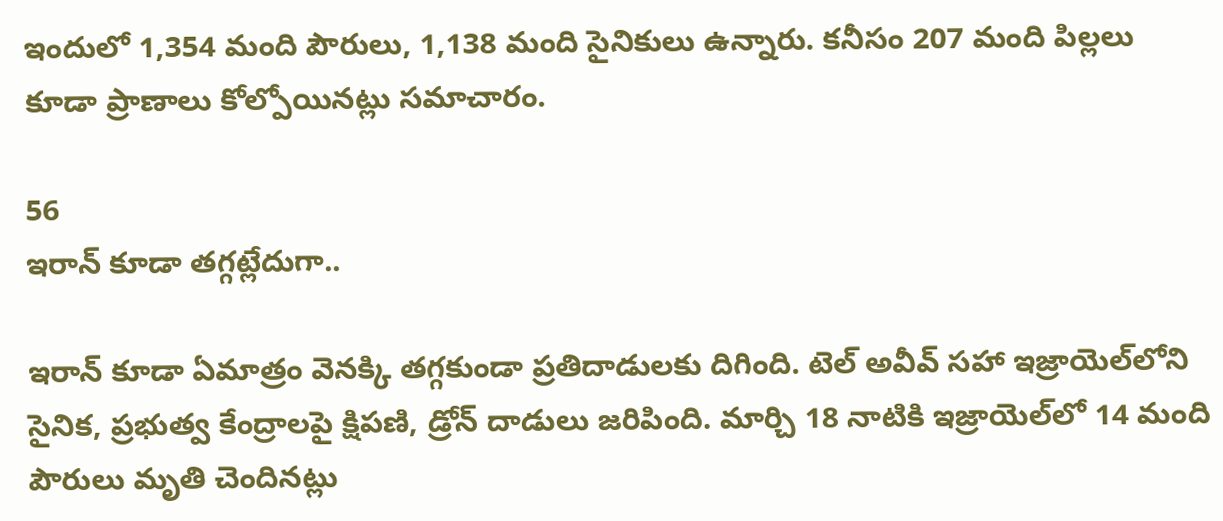ఇందులో 1,354 మంది పౌరులు, 1,138 మంది సైనికులు ఉన్నారు. కనీసం 207 మంది పిల్లలు కూడా ప్రాణాలు కోల్పోయినట్లు సమాచారం.

56
ఇరాన్ కూడా తగ్గట్లేదుగా..

ఇరాన్ కూడా ఏమాత్రం వెనక్కి తగ్గకుండా ప్రతిదాడులకు దిగింది. టెల్ అవీవ్ సహా ఇజ్రాయెల్‌లోని సైనిక, ప్రభుత్వ కేంద్రాలపై క్షిపణి, డ్రోన్ దాడులు జరిపింది. మార్చి 18 నాటికి ఇజ్రాయెల్‌లో 14 మంది పౌరులు మృతి చెందినట్లు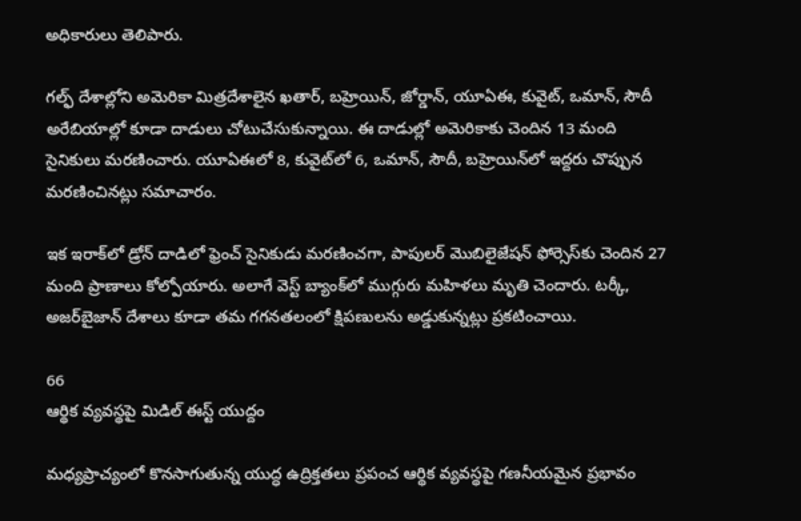అధికారులు తెలిపారు.

గల్ఫ్ దేశాల్లోని అమెరికా మిత్రదేశాలైన ఖతార్, బహ్రెయిన్, జోర్డాన్, యూఏఈ, కువైట్, ఒమాన్, సౌదీ అరేబియాల్లో కూడా దాడులు చోటుచేసుకున్నాయి. ఈ దాడుల్లో అమెరికాకు చెందిన 13 మంది సైనికులు మరణించారు. యూఏఈలో 8, కువైట్‌లో 6, ఒమాన్, సౌదీ, బహ్రెయిన్‌లో ఇద్దరు చొప్పున మరణించినట్లు సమాచారం.

ఇక ఇరాక్‌లో డ్రోన్ దాడిలో ఫ్రెంచ్ సైనికుడు మరణించగా, పాపులర్ మొబిలైజేషన్ ఫోర్సెస్‌కు చెందిన 27 మంది ప్రాణాలు కోల్పోయారు. అలాగే వెస్ట్ బ్యాంక్‌లో ముగ్గురు మహిళలు మృతి చెందారు. టర్కీ, అజర్‌బైజాన్ దేశాలు కూడా తమ గగనతలంలో క్షిపణులను అడ్డుకున్నట్లు ప్రకటించాయి.

66
ఆర్థిక వ్యవస్థపై మిడిల్ ఈస్ట్ యుద్దం

మధ్యప్రాచ్యంలో కొనసాగుతున్న యుద్ధ ఉద్రిక్తతలు ప్రపంచ ఆర్థిక వ్యవస్థపై గణనీయమైన ప్రభావం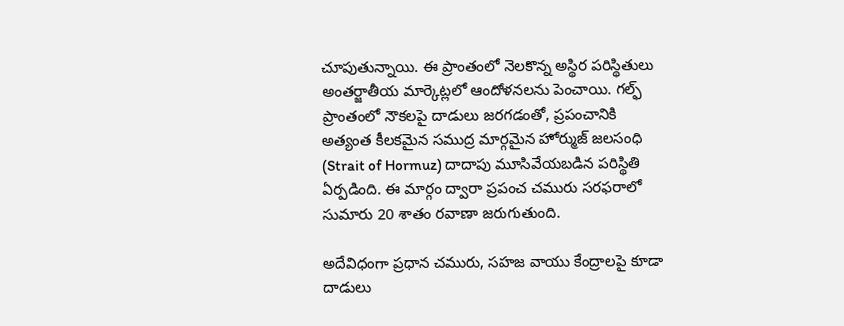చూపుతున్నాయి. ఈ ప్రాంతంలో నెలకొన్న అస్థిర పరిస్థితులు అంతర్జాతీయ మార్కెట్లలో ఆందోళనలను పెంచాయి. గల్ఫ్ ప్రాంతంలో నౌకలపై దాడులు జరగడంతో, ప్రపంచానికి అత్యంత కీలకమైన సముద్ర మార్గమైన హోర్ముజ్ జలసంధి (Strait of Hormuz) దాదాపు మూసివేయబడిన పరిస్థితి ఏర్పడింది. ఈ మార్గం ద్వారా ప్రపంచ చమురు సరఫరాలో సుమారు 20 శాతం రవాణా జరుగుతుంది.

అదేవిధంగా ప్రధాన చమురు, సహజ వాయు కేంద్రాలపై కూడా దాడులు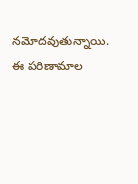నమోదవుతున్నాయి. ఈ పరిణామాల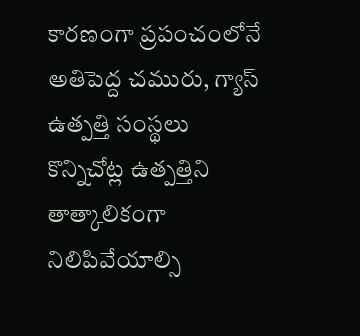కారణంగా ప్రపంచంలోనే అతిపెద్ద చమురు, గ్యాస్ ఉత్పత్తి సంస్థలు కొన్నిచోట్ల ఉత్పత్తిని తాత్కాలికంగా నిలిపివేయాల్సి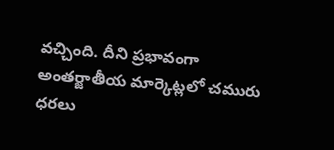వచ్చింది. దీని ప్రభావంగా అంతర్జాతీయ మార్కెట్లలో చమురు ధరలు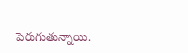పెరుగుతున్నాయి.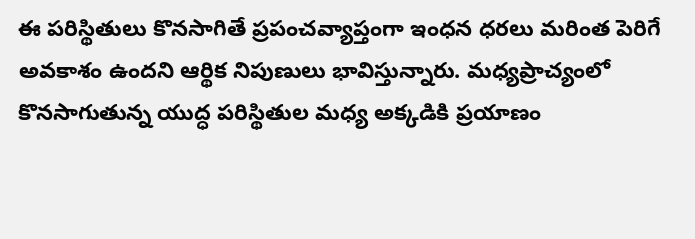ఈ పరిస్థితులు కొనసాగితే ప్రపంచవ్యాప్తంగా ఇంధన ధరలు మరింత పెరిగే అవకాశం ఉందని ఆర్థిక నిపుణులు భావిస్తున్నారు. మధ్యప్రాచ్యంలో కొనసాగుతున్న యుద్ధ పరిస్థితుల మధ్య అక్కడికి ప్రయాణం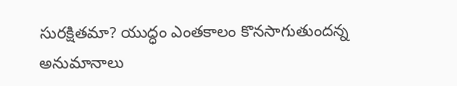సురక్షితమా? యుద్ధం ఎంతకాలం కొనసాగుతుందన్న అనుమానాలు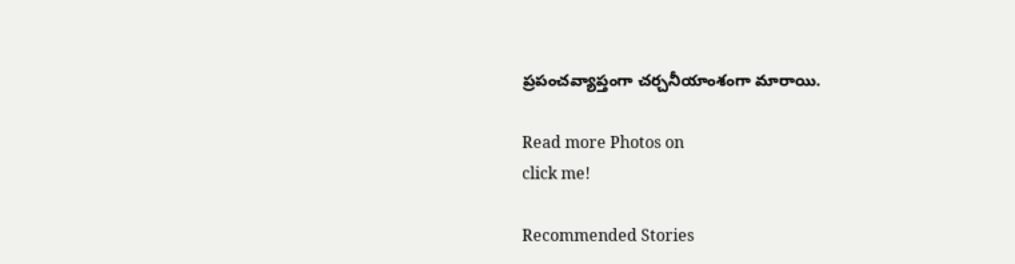ప్రపంచవ్యాప్తంగా చర్చనీయాంశంగా మారాయి.

Read more Photos on
click me!

Recommended Stories